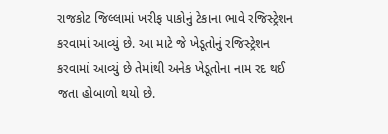રાજકોટ જિલ્લામાં ખરીફ પાકોનું ટેકાના ભાવે રજિસ્ટ્રેશન કરવામાં આવ્યું છે. આ માટે જે ખેડૂતોનું રજિસ્ટ્રેશન કરવામાં આવ્યું છે તેમાંથી અનેક ખેડૂતોના નામ રદ થઈ જતા હોબાળો થયો છે.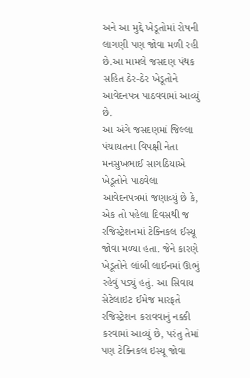અને આ મુદ્દે ખેડૂતોમાં રોષની લાગણી પણ જોવા મળી રહી છે.આ મામલે જસદણ પંથક સહિત ઠેર-ઠેર ખેડૂતોને આવેદનપત્ર પાઠવવામાં આવ્યું છે.
આ અંગે જસદણમાં જિલ્લા પંચાયતના વિપક્ષી નેતા મનસુખભાઈ સાગઠિયાએ ખેડૂતોને પાઠવેલા આવેદનપત્રમાં જણાવ્યું છે કે, એક તો પહેલા દિવસથી જ રજિસ્ટ્રેશનમાં ટેક્નિકલ ઈસ્યૂ જોવા મળ્યા હતા. જેને કારણે ખેડૂતોને લાંબી લાઈનમાં ઊભું રહેવું પડ્યું હતું. આ સિવાય સેટેલાઇટ ઈમેજ મારફતે રજિસ્ટ્રેશન કરાવવાનું નક્કી કરવામાં આવ્યું છે, પરંતુ તેમાં પણ ટેક્નિકલ ઇસ્યૂ જોવા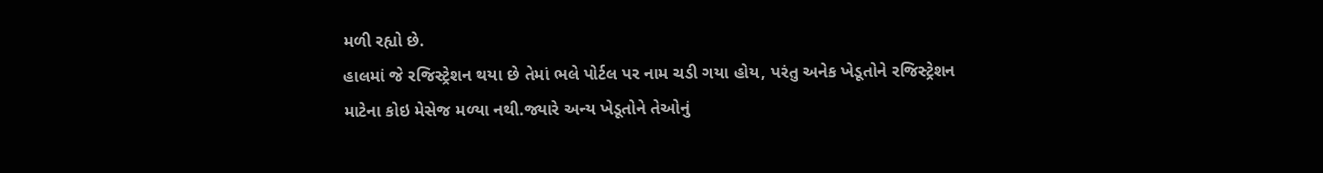મળી રહ્યો છે.
હાલમાં જે રજિસ્ટ્રેશન થયા છે તેમાં ભલે પોર્ટલ પર નામ ચડી ગયા હોય, પરંતુ અનેક ખેડૂતોને રજિસ્ટ્રેશન માટેના કોઇ મેસેજ મળ્યા નથી.જ્યારે અન્ય ખેડૂતોને તેઓનું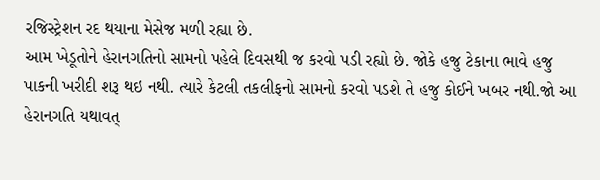રજિસ્ટ્રેશન રદ થયાના મેસેજ મળી રહ્યા છે.
આમ ખેડૂતોને હેરાનગતિનો સામનો પહેલે દિવસથી જ કરવો પડી રહ્યો છે. જોકે હજુ ટેકાના ભાવે હજુ પાકની ખરીદી શરૂ થઇ નથી. ત્યારે કેટલી તકલીફનો સામનો કરવો પડશે તે હજુ કોઈને ખબર નથી.જો આ હેરાનગતિ યથાવત્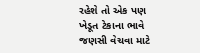રહેશે તો એક પણ ખેડૂત ટેકાના ભાવે જણસી વેચવા માટે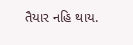તૈયાર નહિ થાય.